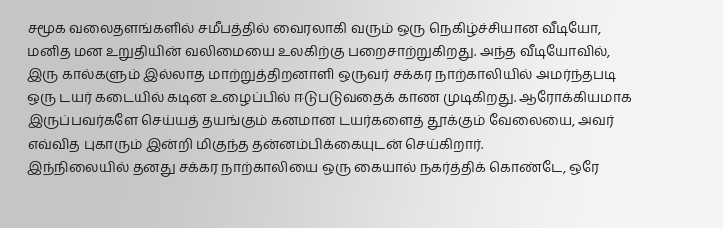சமூக வலைதளங்களில் சமீபத்தில் வைரலாகி வரும் ஒரு நெகிழ்ச்சியான வீடியோ, மனித மன உறுதியின் வலிமையை உலகிற்கு பறைசாற்றுகிறது. அந்த வீடியோவில், இரு கால்களும் இல்லாத மாற்றுத்திறனாளி ஒருவர் சக்கர நாற்காலியில் அமர்ந்தபடி ஒரு டயர் கடையில் கடின உழைப்பில் ஈடுபடுவதைக் காண முடிகிறது. ஆரோக்கியமாக இருப்பவர்களே செய்யத் தயங்கும் கனமான டயர்களைத் தூக்கும் வேலையை, அவர் எவ்வித புகாரும் இன்றி மிகுந்த தன்னம்பிக்கையுடன் செய்கிறார்.
இந்நிலையில் தனது சக்கர நாற்காலியை ஒரு கையால் நகர்த்திக் கொண்டே, ஒரே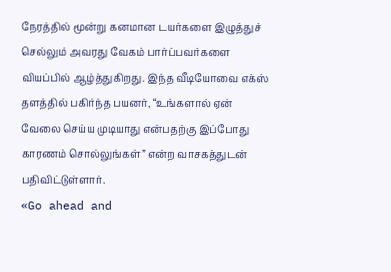நேரத்தில் மூன்று கனமான டயர்களை இழுத்துச் செல்லும் அவரது வேகம் பார்ப்பவர்களை வியப்பில் ஆழ்த்துகிறது. இந்த வீடியோவை எக்ஸ் தளத்தில் பகிர்ந்த பயனர், “உங்களால் ஏன் வேலை செய்ய முடியாது என்பதற்கு இப்போது காரணம் சொல்லுங்கள்” என்ற வாசகத்துடன் பதிவிட்டுள்ளார்.
«Go ahead and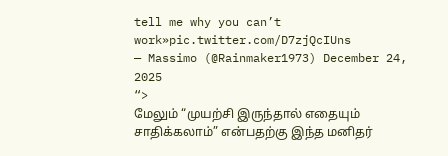tell me why you can’t work»pic.twitter.com/D7zjQcIUns
— Massimo (@Rainmaker1973) December 24, 2025
“>
மேலும் “முயற்சி இருந்தால் எதையும் சாதிக்கலாம்” என்பதற்கு இந்த மனிதர்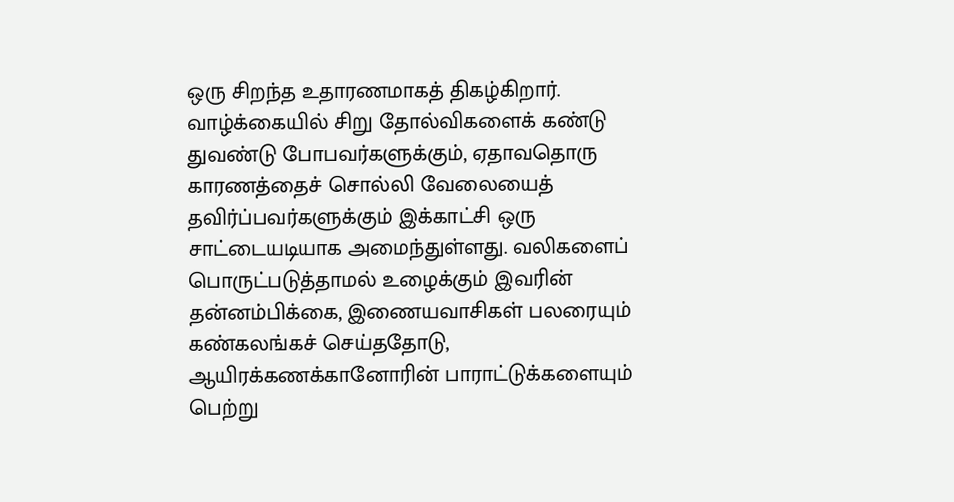ஒரு சிறந்த உதாரணமாகத் திகழ்கிறார். வாழ்க்கையில் சிறு தோல்விகளைக் கண்டு துவண்டு போபவர்களுக்கும், ஏதாவதொரு காரணத்தைச் சொல்லி வேலையைத் தவிர்ப்பவர்களுக்கும் இக்காட்சி ஒரு சாட்டையடியாக அமைந்துள்ளது. வலிகளைப் பொருட்படுத்தாமல் உழைக்கும் இவரின் தன்னம்பிக்கை, இணையவாசிகள் பலரையும் கண்கலங்கச் செய்ததோடு, ஆயிரக்கணக்கானோரின் பாராட்டுக்களையும் பெற்று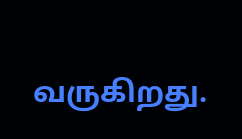வருகிறது.